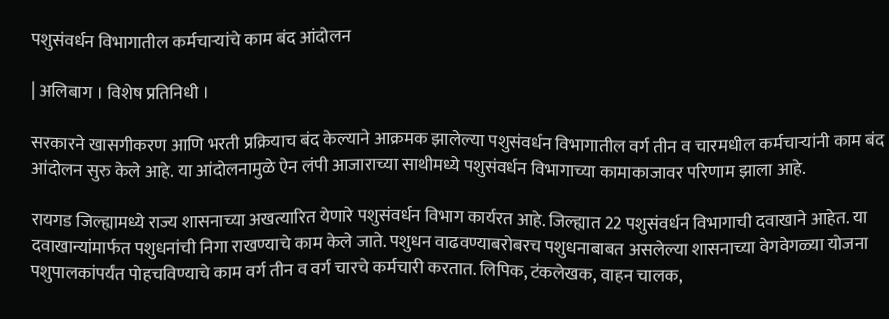पशुसंवर्धन विभागातील कर्मचार्‍यांचे काम बंद आंदोलन

| अलिबाग । विशेष प्रतिनिधी ।

सरकारने खासगीकरण आणि भरती प्रक्रियाच बंद केल्याने आक्रमक झालेल्या पशुसंवर्धन विभागातील वर्ग तीन व चारमधील कर्मचार्‍यांनी काम बंद आंदोलन सुरु केले आहे. या आंदोलनामुळे ऐन लंपी आजाराच्या साथीमध्ये पशुसंवर्धन विभागाच्या कामाकाजावर परिणाम झाला आहे.

रायगड जिल्ह्यामध्ये राज्य शासनाच्या अखत्यारित येणारे पशुसंवर्धन विभाग कार्यरत आहे. जिल्ह्यात 22 पशुसंवर्धन विभागाची दवाखाने आहेत. या दवाखान्यांमार्फत पशुधनांची निगा राखण्याचे काम केले जाते. पशुधन वाढवण्याबरोबरच पशुधनाबाबत असलेल्या शासनाच्या वेगवेगळ्या योजना पशुपालकांपर्यंत पोहचविण्याचे काम वर्ग तीन व वर्ग चारचे कर्मचारी करतात. लिपिक, टंकलेखक, वाहन चालक,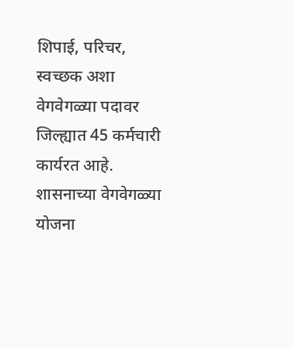शिपाई, परिचर, स्वच्छक अशा वेगवेगळ्या पदावर जिल्ह्यात 45 कर्मचारी कार्यरत आहे. शासनाच्या वेगवेगळ्या योजना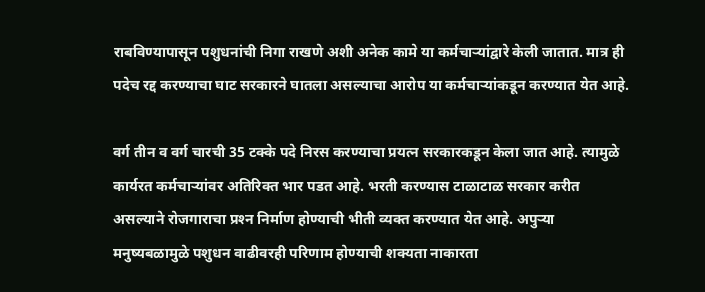राबविण्यापासून पशुधनांची निगा राखणे अशी अनेक कामे या कर्मचार्‍यांद्वारे केली जातात. मात्र ही पदेच रद्द करण्याचा घाट सरकारने घातला असल्याचा आरोप या कर्मचार्‍यांकडून करण्यात येत आहे.

वर्ग तीन व वर्ग चारची 35 टक्के पदे निरस करण्याचा प्रयत्न सरकारकडून केला जात आहे. त्यामुळे कार्यरत कर्मचार्‍यांवर अतिरिक्त भार पडत आहे. भरती करण्यास टाळाटाळ सरकार करीत असल्याने रोजगाराचा प्रश्‍न निर्माण होण्याची भीती व्यक्त करण्यात येत आहे. अपुर्‍या मनुष्यबळामुळे पशुधन वाढीवरही परिणाम होण्याची शक्यता नाकारता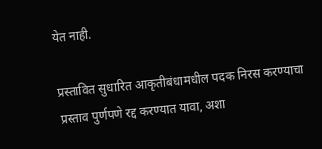येत नाही.

प्रस्तावित सुधारित आकृतीबंधामधील पदक निरस करण्याचा प्रस्ताव पुर्णपणे रद्द करण्यात यावा, अशा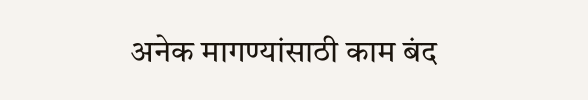अनेक मागण्यांसाठी काम बंद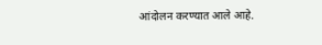आंदोलन करण्यात आले आहे.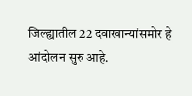जिल्ह्यातील 22 दवाखान्यांसमोर हे आंदोलन सुरु आहे.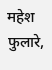महेश फुलारे,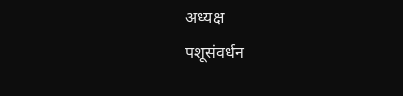अध्यक्ष
पशूसंवर्धन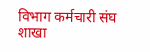विभाग कर्मचारी संघ शाखा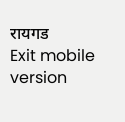रायगड
Exit mobile version